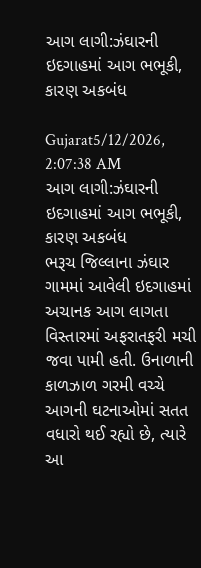આગ લાગી:ઝંઘારની ઇદગાહમાં આગ ભભૂકી, કારણ અકબંધ

Gujarat5/12/2026, 2:07:38 AM
આગ લાગી:ઝંઘારની ઇદગાહમાં આગ ભભૂકી, કારણ અકબંધ
ભરૂચ જિલ્લાના ઝંઘાર ગામમાં આવેલી ઇદગાહમાં અચાનક આગ લાગતા વિસ્તારમાં અફરાતફરી મચી જવા પામી હતી. ઉનાળાની કાળઝાળ ગરમી વચ્ચે આગની ઘટનાઓમાં સતત વધારો થઈ રહ્યો છે, ત્યારે આ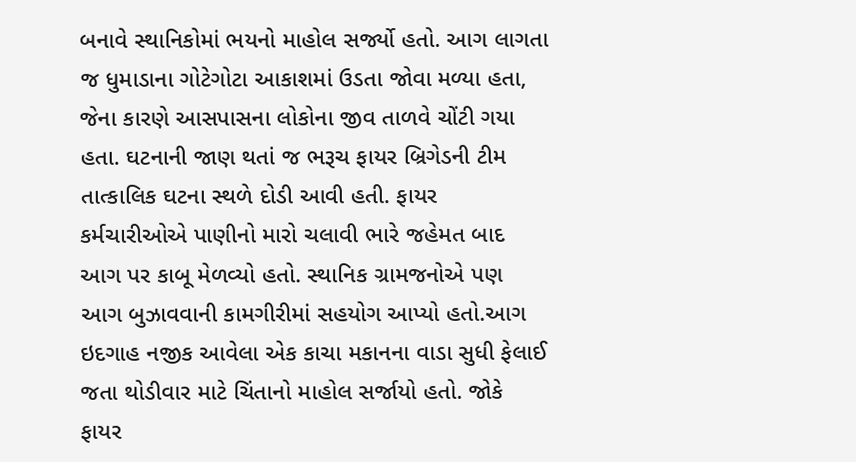બનાવે સ્થાનિકોમાં ભયનો માહોલ સર્જ્યો હતો. આગ લાગતા જ ધુમાડાના ગોટેગોટા આકાશમાં ઉડતા જોવા મળ્યા હતા, જેના કારણે આસપાસના લોકોના જીવ તાળવે ચોંટી ગયા હતા. ઘટનાની જાણ થતાં જ ભરૂચ ફાયર બ્રિગેડની ટીમ તાત્કાલિક ઘટના સ્થળે દોડી આવી હતી. ફાયર કર્મચારીઓએ પાણીનો મારો ચલાવી ભારે જહેમત બાદ આગ પર કાબૂ મેળવ્યો હતો. સ્થાનિક ગ્રામજનોએ પણ આગ બુઝાવવાની કામગીરીમાં સહયોગ આપ્યો હતો.આગ ઇદગાહ નજીક આવેલા એક કાચા મકાનના વાડા સુધી ફેલાઈ જતા થોડીવાર માટે ચિંતાનો માહોલ સર્જાયો હતો. જોકે ફાયર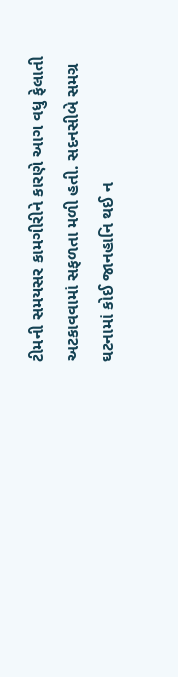ટીમની સમયસર કામગીરીને કારણે આગ વધુ ફેલાતી અટકાવવામાં સફળતા મળી હતી. સદનસીબે સમગ્ર ઘટનામાં કોઈ જાનહાનિ થઈ ન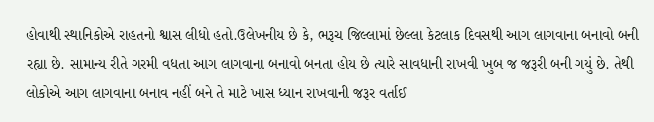હોવાથી સ્થાનિકોએ રાહતનો શ્વાસ લીધો હતો.ઉલેખનીય છે કે, ભરૂચ જિલ્લામાં છેલ્લા કેટલાક દિવસથી આગ લાગવાના બનાવો બની રહ્યા છે. સામાન્ય રીતે ગરમી વધતા આગ લાગવાના બનાવો બનતા હોય છે ત્યારે સાવધાની રાખવી ખુબ જ જરૂરી બની ગયું છે. તેથી લોકોએ આગ લાગવાના બનાવ નહીં બને તે માટે ખાસ ધ્યાન રાખવાની જરૂર વર્તાઈ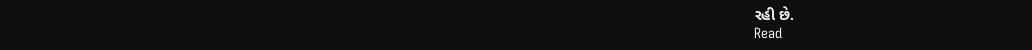રહી છે.
Read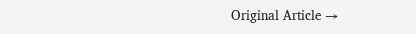Original Article →